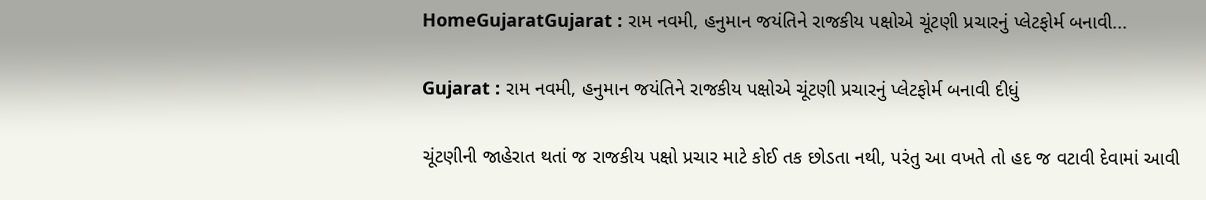HomeGujaratGujarat : રામ નવમી, હનુમાન જયંતિને રાજકીય પક્ષોએ ચૂંટણી પ્રચારનું પ્લેટફોર્મ બનાવી...

Gujarat : રામ નવમી, હનુમાન જયંતિને રાજકીય પક્ષોએ ચૂંટણી પ્રચારનું પ્લેટફોર્મ બનાવી દીધું

ચૂંટણીની જાહેરાત થતાં જ રાજકીય પક્ષો પ્રચાર માટે કોઈ તક છોડતા નથી, પરંતુ આ વખતે તો હદ જ વટાવી દેવામાં આવી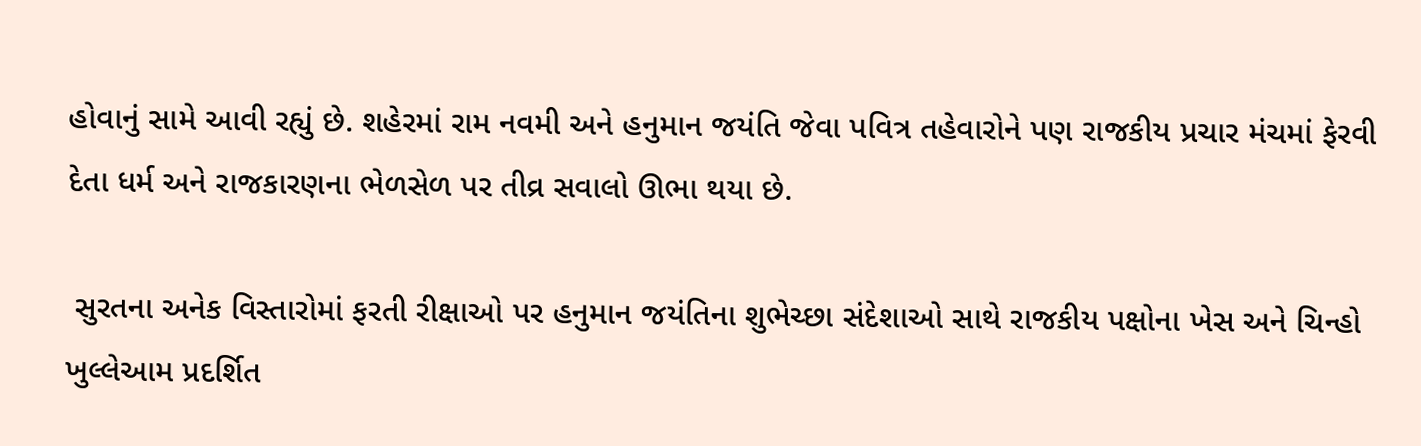હોવાનું સામે આવી રહ્યું છે. શહેરમાં રામ નવમી અને હનુમાન જયંતિ જેવા પવિત્ર તહેવારોને પણ રાજકીય પ્રચાર મંચમાં ફેરવી દેતા ધર્મ અને રાજકારણના ભેળસેળ પર તીવ્ર સવાલો ઊભા થયા છે.

 સુરતના અનેક વિસ્તારોમાં ફરતી રીક્ષાઓ પર હનુમાન જયંતિના શુભેચ્છા સંદેશાઓ સાથે રાજકીય પક્ષોના ખેસ અને ચિન્હો ખુલ્લેઆમ પ્રદર્શિત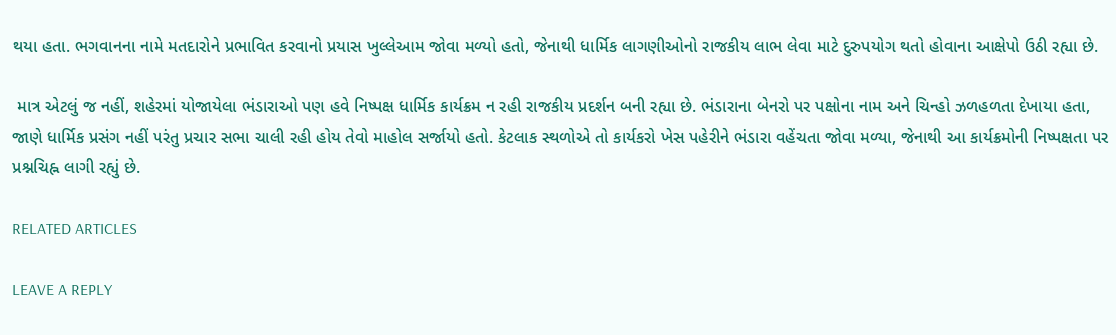થયા હતા. ભગવાનના નામે મતદારોને પ્રભાવિત કરવાનો પ્રયાસ ખુલ્લેઆમ જોવા મળ્યો હતો, જેનાથી ધાર્મિક લાગણીઓનો રાજકીય લાભ લેવા માટે દુરુપયોગ થતો હોવાના આક્ષેપો ઉઠી રહ્યા છે.

 માત્ર એટલું જ નહીં, શહેરમાં યોજાયેલા ભંડારાઓ પણ હવે નિષ્પક્ષ ધાર્મિક કાર્યક્રમ ન રહી રાજકીય પ્રદર્શન બની રહ્યા છે. ભંડારાના બેનરો પર પક્ષોના નામ અને ચિન્હો ઝળહળતા દેખાયા હતા, જાણે ધાર્મિક પ્રસંગ નહીં પરંતુ પ્રચાર સભા ચાલી રહી હોય તેવો માહોલ સર્જાયો હતો. કેટલાક સ્થળોએ તો કાર્યકરો ખેસ પહેરીને ભંડારા વહેંચતા જોવા મળ્યા, જેનાથી આ કાર્યક્રમોની નિષ્પક્ષતા પર પ્રશ્નચિહ્ન લાગી રહ્યું છે.

RELATED ARTICLES

LEAVE A REPLY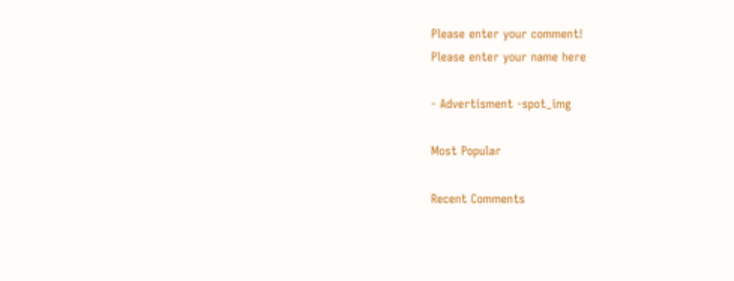Please enter your comment!
Please enter your name here

- Advertisment -spot_img

Most Popular

Recent Comments